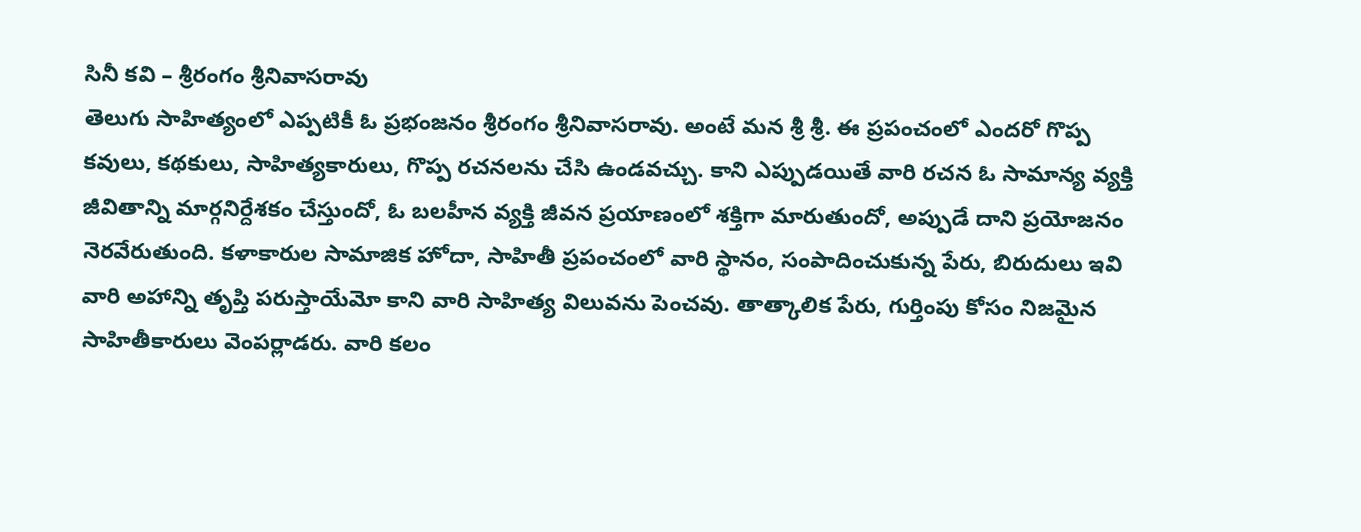సినీ కవి – శ్రీరంగం శ్రీనివాసరావు
తెలుగు సాహిత్యంలో ఎప్పటికీ ఓ ప్రభంజనం శ్రీరంగం శ్రీనివాసరావు. అంటే మన శ్రీ శ్రీ. ఈ ప్రపంచంలో ఎందరో గొప్ప కవులు, కథకులు, సాహిత్యకారులు, గొప్ప రచనలను చేసి ఉండవచ్చు. కాని ఎప్పుడయితే వారి రచన ఓ సామాన్య వ్యక్తి జీవితాన్ని మార్గనిర్దేశకం చేస్తుందో, ఓ బలహీన వ్యక్తి జీవన ప్రయాణంలో శక్తిగా మారుతుందో, అప్పుడే దాని ప్రయోజనం నెరవేరుతుంది. కళాకారుల సామాజిక హోదా, సాహితీ ప్రపంచంలో వారి స్థానం, సంపాదించుకున్న పేరు, బిరుదులు ఇవి వారి అహాన్ని తృప్తి పరుస్తాయేమో కాని వారి సాహిత్య విలువను పెంచవు. తాత్కాలిక పేరు, గుర్తింపు కోసం నిజమైన సాహితీకారులు వెంపర్లాడరు. వారి కలం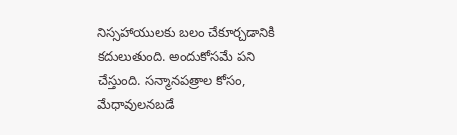నిస్సహాయులకు బలం చేకూర్చడానికి కదులుతుంది. అందుకోసమే పని చేస్తుంది. సన్మానపత్రాల కోసం, మేధావులనబడే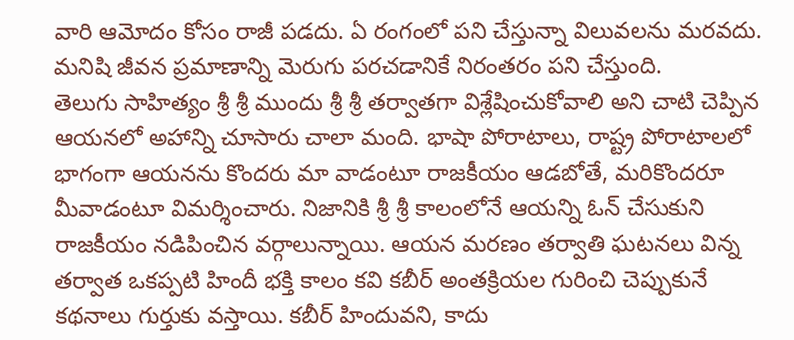వారి ఆమోదం కోసం రాజీ పడదు. ఏ రంగంలో పని చేస్తున్నా విలువలను మరవదు. మనిషి జీవన ప్రమాణాన్ని మెరుగు పరచడానికే నిరంతరం పని చేస్తుంది.
తెలుగు సాహిత్యం శ్రీ శ్రీ ముందు శ్రీ శ్రీ తర్వాతగా విశ్లేషించుకోవాలి అని చాటి చెప్పిన ఆయనలో అహాన్ని చూసారు చాలా మంది. భాషా పోరాటాలు, రాష్ట్ర పోరాటాలలో భాగంగా ఆయనను కొందరు మా వాడంటూ రాజకీయం ఆడబోతే, మరికొందరూ మీవాడంటూ విమర్శించారు. నిజానికి శ్రీ శ్రీ కాలంలోనే ఆయన్ని ఓన్ చేసుకుని రాజకీయం నడిపించిన వర్గాలున్నాయి. ఆయన మరణం తర్వాతి ఘటనలు విన్న తర్వాత ఒకప్పటి హిందీ భక్తి కాలం కవి కబీర్ అంతక్రియల గురించి చెప్పుకునే కథనాలు గుర్తుకు వస్తాయి. కబీర్ హిందువని, కాదు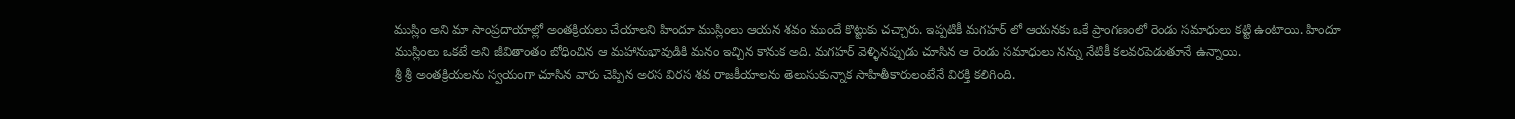ముస్లిం అని మా సాంప్రదాయాల్లో అంతక్రియలు చేయాలని హిందూ ముస్లింలు ఆయన శవం ముందే కొట్టుకు చచ్చారు. ఇప్పటికీ మగహర్ లో ఆయనకు ఒకే ప్రాంగణంలో రెండు సమాధులు కట్టి ఉంటాయి. హిందూ ముస్లింలు ఒకటే అని జీవితాంతం బోధించిన ఆ మహానుభావుడికి మనం ఇచ్చిన కానుక అది. మగహర్ వెళ్ళినప్పుడు చూసిన ఆ రెండు సమాధులు నన్ను నేటికీ కలవరపెడుతూనే ఉన్నాయి.
శ్రీ శ్రీ అంతక్రియలను స్వయంగా చూసిన వారు చెప్పిన అరస విరస శవ రాజకీయాలను తెలుసుకున్నాక సాహితీకారులంటేనే విరక్తి కలిగింది.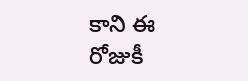కాని ఈ రోజుకీ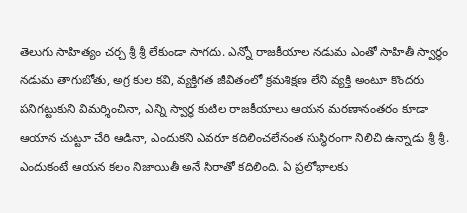తెలుగు సాహిత్యం చర్చ శ్రీ శ్రీ లేకుండా సాగదు. ఎన్నో రాజకీయాల నడుమ ఎంతో సాహితీ స్వార్ధం నడుమ తాగుబోతు, అగ్ర కుల కవి, వ్యక్తిగత జీవితంలో క్రమశిక్షణ లేని వ్యక్తి అంటూ కొందరు పనిగట్టుకుని విమర్శించినా, ఎన్ని స్వార్ధ కుటిల రాజకీయాలు ఆయన మరణానంతరం కూడా ఆయాన చుట్టూ చేరి ఆడినా, ఎందుకని ఎవరూ కదిలించలేనంత సుస్థిరంగా నిలిచి ఉన్నాడు శ్రీ శ్రీ. ఎందుకంటే ఆయన కలం నిజాయితీ అనే సిరాతో కదిలింది. ఏ ప్రలోభాలకు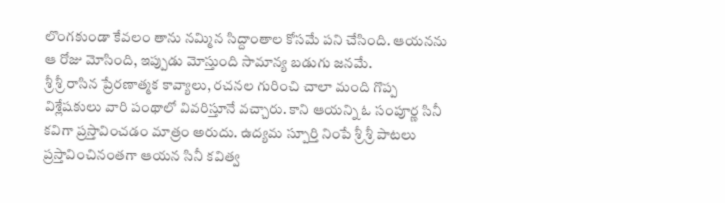లొంగకుండా కేవలం తాను నమ్మిన సిద్దాంతాల కోసమే పని చేసింది. ఆయనను ఆ రోజు మోసింది, ఇప్పుడు మోస్తుంది సామాన్య బడుగు జనమే.
శ్రీ శ్రీ రాసిన ప్రేరణాత్మక కావ్యాలు, రచనల గురించి చాలా మంది గొప్ప విశ్లేషకులు వారి పంథాలో వివరిస్తూనే వచ్చారు. కాని ఆయన్ని ఓ సంపూర్ణ సినీ కవిగా ప్రస్తావించడం మాత్రం అరుదు. ఉద్యమ స్పూర్తి నింపే శ్రీ శ్రీ పాటలు ప్రస్తావించినంతగా ఆయన సినీ కవిత్వ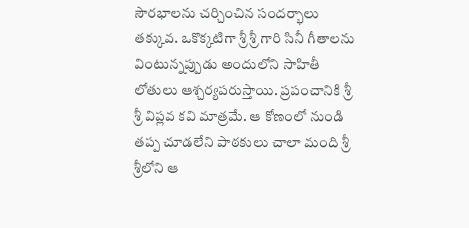సౌరభాలను చర్చించిన సందర్భాలు తక్కువ. ఒకొక్కటిగా శ్రీ శ్రీ గారి సినీ గీతాలను వింటున్నప్పుడు అందులోని సాహితీ లోతులు ఆశ్చర్యపరుస్తాయి. ప్రపంచానికి శ్రీ శ్రీ విప్లవ కవి మాత్రమే. ఆ కోణంలో నుండి తప్ప చూడలేని పాఠకులు చాలా మంది శ్రీ శ్రీలోని ఆ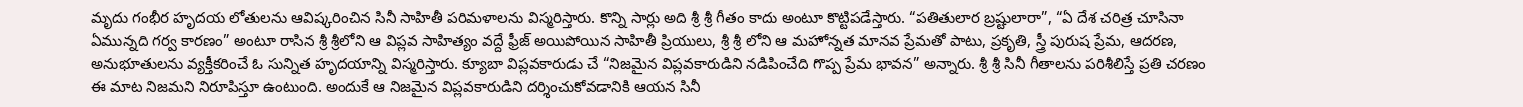మృదు గంభీర హృదయ లోతులను ఆవిష్కరించిన సినీ సాహితీ పరిమళాలను విస్మరిస్తారు. కొన్ని సార్లు అది శ్రీ శ్రీ గీతం కాదు అంటూ కొట్టిపడేస్తారు. “పతితులార బ్రష్టులారా”, “ఏ దేశ చరిత్ర చూసినా ఏమున్నది గర్వ కారణం” అంటూ రాసిన శ్రీ శ్రీలోని ఆ విప్లవ సాహిత్యం వద్దే ఫ్రీజ్ అయిపోయిన సాహితీ ప్రియులు, శ్రీ శ్రీ లోని ఆ మహోన్నత మానవ ప్రేమతో పాటు, ప్రకృతి, స్త్రీ పురుష ప్రేమ, ఆదరణ, అనుభూతులను వ్యక్తీకరించే ఓ సున్నిత హృదయాన్ని విస్మరిస్తారు. క్యూబా విప్లవకారుడు చే “నిజమైన విప్లవకారుడిని నడిపించేది గొప్ప ప్రేమ భావన” అన్నారు. శ్రీ శ్రీ సినీ గీతాలను పరిశీలిస్తే ప్రతి చరణం ఈ మాట నిజమని నిరూపిస్తూ ఉంటుంది. అందుకే ఆ నిజమైన విప్లవకారుడిని దర్శించుకోవడానికి ఆయన సినీ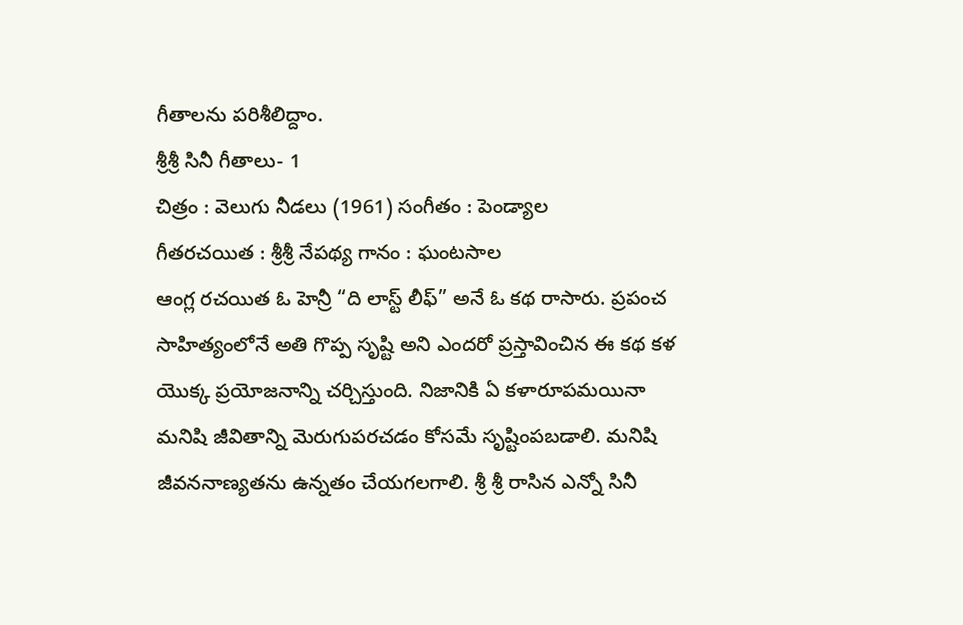గీతాలను పరిశీలిద్దాం.
శ్రీశ్రీ సినీ గీతాలు- 1
చిత్రం : వెలుగు నీడలు (1961) సంగీతం : పెండ్యాల
గీతరచయిత : శ్రీశ్రీ నేపథ్య గానం : ఘంటసాల
ఆంగ్ల రచయిత ఓ హెన్రీ “ది లాస్ట్ లీఫ్” అనే ఓ కథ రాసారు. ప్రపంచ సాహిత్యంలోనే అతి గొప్ప సృష్టి అని ఎందరో ప్రస్తావించిన ఈ కథ కళ యొక్క ప్రయోజనాన్ని చర్చిస్తుంది. నిజానికి ఏ కళారూపమయినా మనిషి జీవితాన్ని మెరుగుపరచడం కోసమే సృష్టింపబడాలి. మనిషి జీవననాణ్యతను ఉన్నతం చేయగలగాలి. శ్రీ శ్రీ రాసిన ఎన్నో సినీ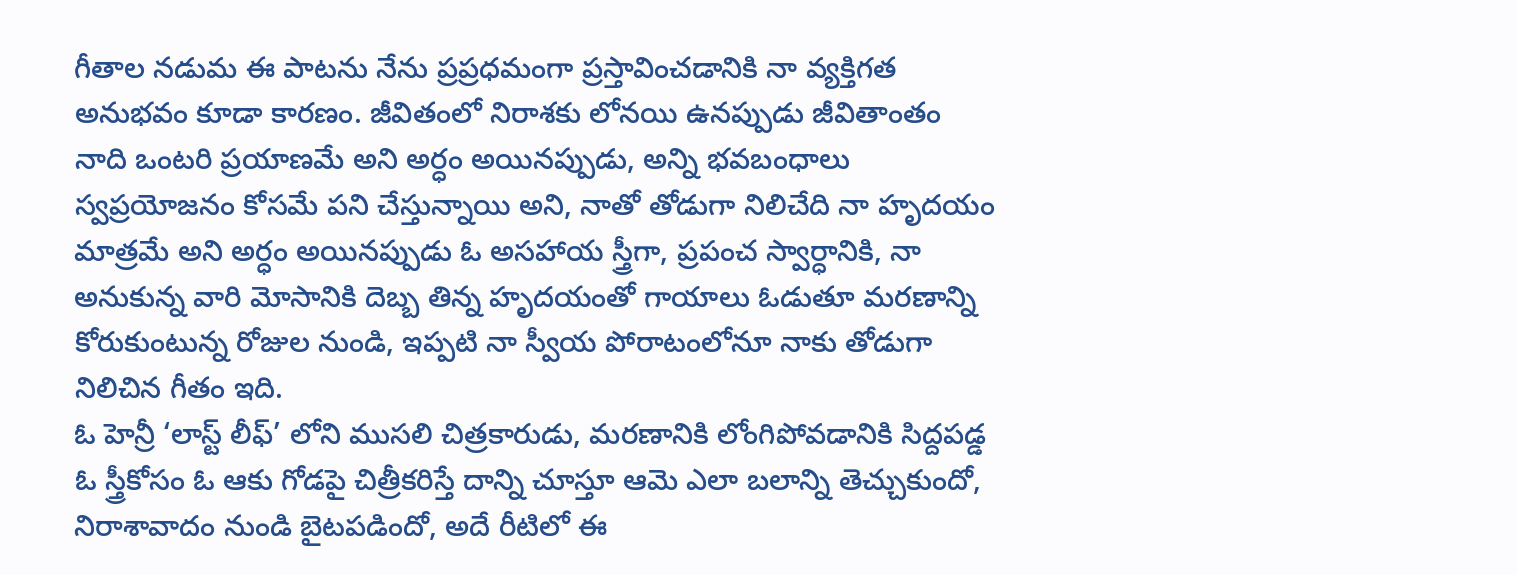గీతాల నడుమ ఈ పాటను నేను ప్రప్రధమంగా ప్రస్తావించడానికి నా వ్యక్తిగత అనుభవం కూడా కారణం. జీవితంలో నిరాశకు లోనయి ఉనప్పుడు జీవితాంతం నాది ఒంటరి ప్రయాణమే అని అర్ధం అయినప్పుడు, అన్ని భవబంధాలు స్వప్రయోజనం కోసమే పని చేస్తున్నాయి అని, నాతో తోడుగా నిలిచేది నా హృదయం మాత్రమే అని అర్ధం అయినప్పుడు ఓ అసహాయ స్త్రీగా, ప్రపంచ స్వార్ధానికి, నా అనుకున్న వారి మోసానికి దెబ్బ తిన్న హృదయంతో గాయాలు ఓడుతూ మరణాన్ని కోరుకుంటున్న రోజుల నుండి, ఇప్పటి నా స్వీయ పోరాటంలోనూ నాకు తోడుగా నిలిచిన గీతం ఇది.
ఓ హెన్రీ ‘లాస్ట్ లీఫ్’ లోని ముసలి చిత్రకారుడు, మరణానికి లోంగిపోవడానికి సిద్దపడ్డ ఓ స్త్రీకోసం ఓ ఆకు గోడపై చిత్రీకరిస్తే దాన్ని చూస్తూ ఆమె ఎలా బలాన్ని తెచ్చుకుందో, నిరాశావాదం నుండి బైటపడిందో, అదే రీటిలో ఈ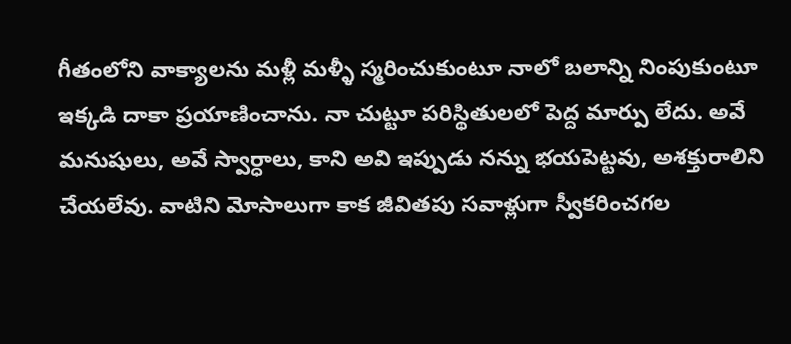గీతంలోని వాక్యాలను మళ్లీ మళ్ళీ స్మరించుకుంటూ నాలో బలాన్ని నింపుకుంటూ ఇక్కడి దాకా ప్రయాణించాను. నా చుట్టూ పరిస్థితులలో పెద్ద మార్పు లేదు. అవే మనుషులు, అవే స్వార్ధాలు, కాని అవి ఇప్పుడు నన్ను భయపెట్టవు, అశక్తురాలిని చేయలేవు. వాటిని మోసాలుగా కాక జీవితపు సవాళ్లుగా స్వీకరించగల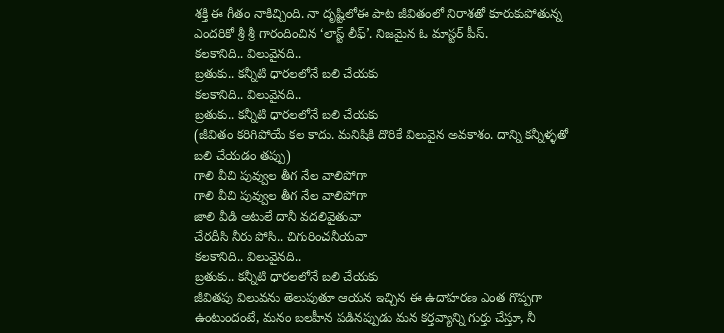శక్తి ఈ గీతం నాకిచ్చింది. నా దృష్టిలోఈ పాట జీవితంలో నిరాశతో కూరుకుపోతున్న ఎందరికో శ్రీ శ్రీ గారందించిన ‘లాస్ట్ లీఫ్’. నిజమైన ఓ మాస్టర్ పీస్.
కలకానిది.. విలువైనది..
బ్రతుకు.. కన్నీటి ధారలలోనే బలి చేయకు
కలకానిది.. విలువైనది..
బ్రతుకు.. కన్నీటి ధారలలోనే బలి చేయకు
(జీవితం కరిగిపోయే కల కాదు. మనిషికి దొరికే విలువైన అవకాశం. దాన్ని కన్నీళ్ళతో బలి చేయడం తప్పు)
గాలి వీచి పువ్వుల తీగ నేల వాలిపోగా
గాలి వీచి పువ్వుల తీగ నేల వాలిపోగా
జాలి వీడి అటులే దానీ వదలివైతువా
చేరదీసి నీరు పోసి.. చిగురించనీయవా
కలకానిది.. విలువైనది..
బ్రతుకు.. కన్నీటి ధారలలోనే బలి చేయకు
జీవితపు విలువను తెలుపుతూ ఆయన ఇచ్చిన ఈ ఉదాహరణ ఎంత గొప్పగా ఉంటుందంటే, మనం బలహీన పడినప్పుడు మన కర్తవ్యాన్ని గుర్తు చేస్తూ, నీ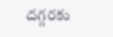దగ్గరకు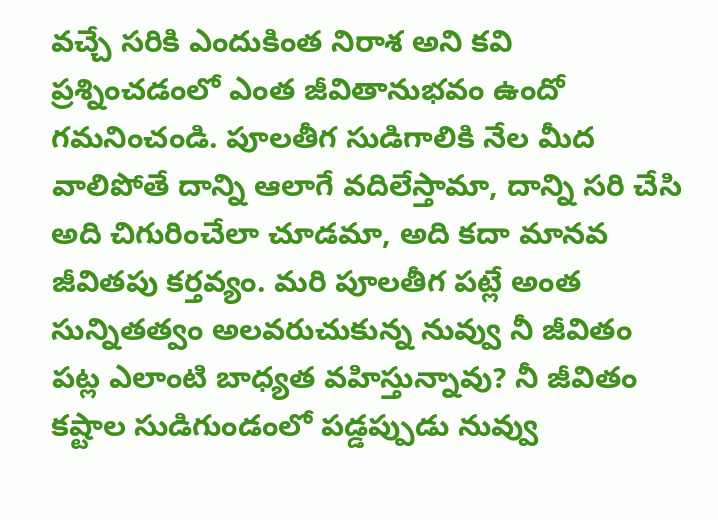వచ్చే సరికి ఎందుకింత నిరాశ అని కవి ప్రశ్నించడంలో ఎంత జీవితానుభవం ఉందో గమనించండి. పూలతీగ సుడిగాలికి నేల మీద వాలిపోతే దాన్ని ఆలాగే వదిలేస్తామా, దాన్ని సరి చేసి అది చిగురించేలా చూడమా, అది కదా మానవ జీవితపు కర్తవ్యం. మరి పూలతీగ పట్లే అంత సున్నితత్వం అలవరుచుకున్న నువ్వు నీ జీవితం పట్ల ఎలాంటి బాధ్యత వహిస్తున్నావు? నీ జీవితం కష్టాల సుడిగుండంలో పడ్డప్పుడు నువ్వు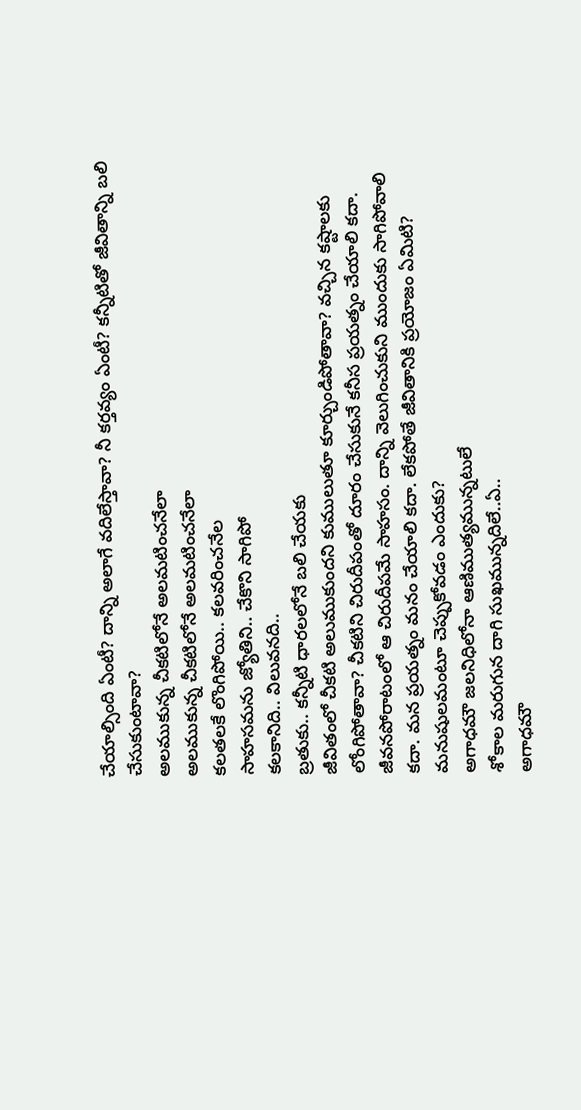చేయాల్సింది ఏంటీ? దాన్ని అలాగే వదిలేస్తావా? నీ కర్తవ్యం ఏంటీ? కన్నీటితో జీవితాన్ని బలి చేసుకుంటావా?
అలముకున్న చీకటిలోనే అలమటించనేలా
అలముకున్న చీకటిలోనే అలమటించనేలా
కలతలకే లొంగిపోయి.. కలవరించనేల
సాహసమను జ్యోతిని.. చేకొని సాగిపో
కలకానిది.. విలువనది..
బ్రతుకు.. కన్నీటి ధారలలోనే బలి చేయకు
జీవితంలో చీకటి అలుముకుందని కుములుతూ కూర్చుండిపోతావా? వచ్చిన కష్టాలకు లోంగిపోతావా? చీకటిని చిరుదీపంతో దూరం చేసుకునే కనీస ప్రయత్నం చేయాలి కదా. జీవనపోరాటంలో ఆ చిరుదీపమే సాహసం. దాన్ని వెలుగించుకుని ముందుకు సాగిపోవాలి కదా. మన ప్రయత్నం మనం చేయాలి కదా. లేకపోతే జీవితానికి ప్రయోజం ఏమిటి? మనుషులమంటూ చెప్పుకోవడం ఎందుకు?
అగాధమౌ జలనిధిలోనా ఆణిముత్యమున్నటులే
శోకాల మరుగున దాగి సుఖమున్నదిలే..ఏ..
అగాధమౌ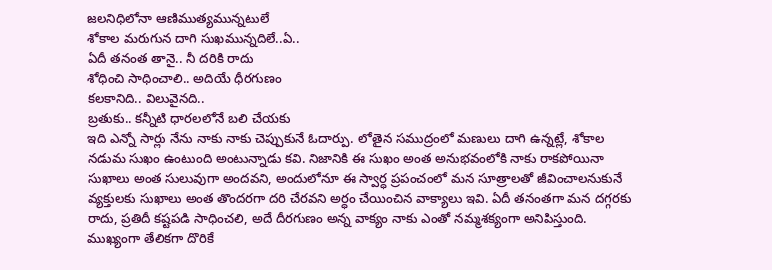జలనిధిలోనా ఆణిముత్యమున్నటులే
శోకాల మరుగున దాగి సుఖమున్నదిలే..ఏ..
ఏదీ తనంత తానై.. నీ దరికి రాదు
శోధించి సాధించాలి.. అదియే ధీరగుణం
కలకానిది.. విలువైనది..
బ్రతుకు.. కన్నీటి ధారలలోనే బలి చేయకు
ఇది ఎన్నో సార్లు నేను నాకు నాకు చెప్పుకునే ఓదార్పు. లోతైన సముద్రంలో మణులు దాగి ఉన్నట్లే, శోకాల నడుమ సుఖం ఉంటుంది అంటున్నాడు కవి. నిజానికి ఈ సుఖం అంత అనుభవంలోకి నాకు రాకపోయినా సుఖాలు అంత సులువుగా అందవని, అందులోనూ ఈ స్వార్ధ ప్రపంచంలో మన సూత్రాలతో జీవించాలనుకునే వ్యక్తులకు సుఖాలు అంత తొందరగా దరి చేరవని అర్ధం చేయించిన వాక్యాలు ఇవి. ఏదీ తనంతగా మన దగ్గరకు రాదు, ప్రతిదీ కష్టపడి సాధించలి, అదే దీరగుణం అన్న వాక్యం నాకు ఎంతో నమ్మశక్యంగా అనిపిస్తుంది. ముఖ్యంగా తేలికగా దొరికే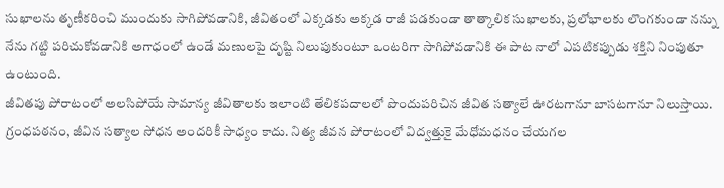సుఖాలను తృణీకరించి ముందుకు సాగిపోవడానికి, జీవితంలో ఎక్కడకు అక్కడ రాజీ పడకుండా తాత్కాలిక సుఖాలకు, ప్రలోభాలకు లొంగకుండా నన్ను నేను గట్టి పరిచుకోవడానికి అగాధంలో ఉండే మణులపై దృష్టి నిలుపుకుంటూ ఒంటరిగా సాగిపోవడానికి ఈ పాట నాలో ఎపటికప్పుడు శక్తిని నింపుతూ ఉంటుంది.
జీవితపు పోరాటంలో అలసిపోయే సామాన్య జీవితాలకు ఇలాంటి తేలికపదాలలో పొందుపరిచిన జీవిత సత్యాలే ఊరటగానూ బాసటగానూ నిలుస్తాయి. గ్రంధపఠనం, జీవిన సత్యాల సోధన అందరికీ సాధ్యం కాదు. నిత్య జీవన పోరాటంలో విద్వత్తుకై మేధోమధనం చేయగల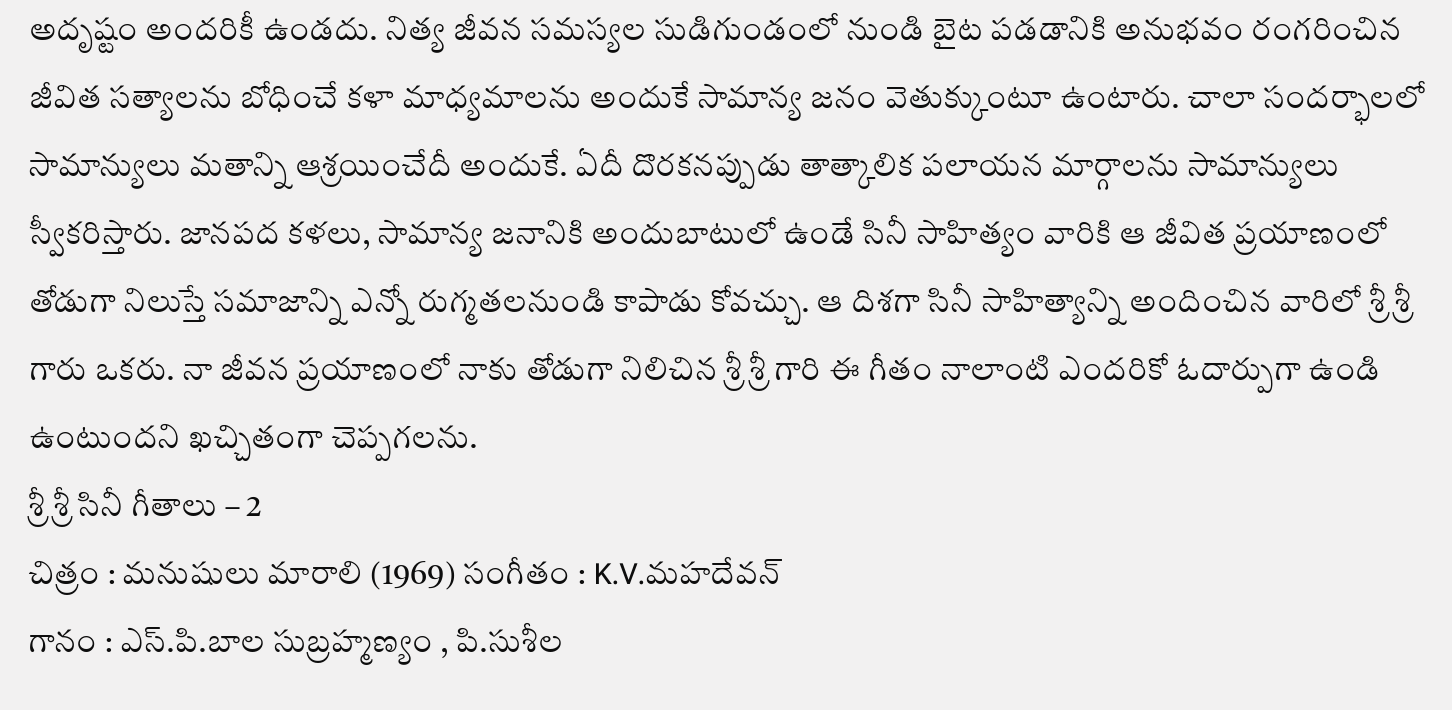అదృష్టం అందరికీ ఉండదు. నిత్య జీవన సమస్యల సుడిగుండంలో నుండి బైట పడడానికి అనుభవం రంగరించిన జీవిత సత్యాలను బోధించే కళా మాధ్యమాలను అందుకే సామాన్య జనం వెతుక్కుంటూ ఉంటారు. చాలా సందర్భాలలో సామాన్యులు మతాన్ని ఆశ్రయించేదీ అందుకే. ఏదీ దొరకనప్పుడు తాత్కాలిక పలాయన మార్గాలను సామాన్యులు స్వీకరిస్తారు. జానపద కళలు, సామాన్య జనానికి అందుబాటులో ఉండే సినీ సాహిత్యం వారికి ఆ జీవిత ప్రయాణంలో తోడుగా నిలుస్తే సమాజాన్ని ఎన్నో రుగ్మతలనుండి కాపాడు కోవచ్చు. ఆ దిశగా సినీ సాహిత్యాన్ని అందించిన వారిలో శ్రీ శ్రీ గారు ఒకరు. నా జీవన ప్రయాణంలో నాకు తోడుగా నిలిచిన శ్రీ శ్రీ గారి ఈ గీతం నాలాంటి ఎందరికో ఓదార్పుగా ఉండి ఉంటుందని ఖచ్చితంగా చెప్పగలను.
శ్రీ శ్రీ సినీ గీతాలు – 2
చిత్రం : మనుషులు మారాలి (1969) సంగీతం : K.V.మహదేవన్
గానం : ఎస్.పి.బాల సుబ్రహ్మణ్యం , పి.సుశీల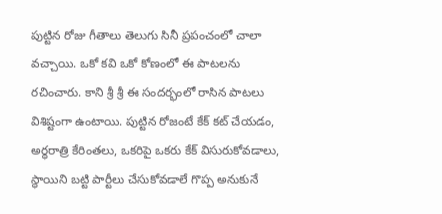పుట్టిన రోజు గీతాలు తెలుగు సినీ ప్రపంచంలో చాలా వచ్చాయి. ఒకో కవి ఒకో కోణంలో ఈ పాటలను రచించారు. కాని శ్రీ శ్రీ ఈ సందర్భంలో రాసిన పాటలు విశిష్టంగా ఉంటాయి. పుట్టిన రోజంటే కేక్ కట్ చేయడం, అర్ధరాత్రి కేరింతలు, ఒకరిపై ఒకరు కేక్ విసురుకోవడాలు, స్థాయిని బట్టి పార్టీలు చేసుకోవడాలే గొప్ప అనుకునే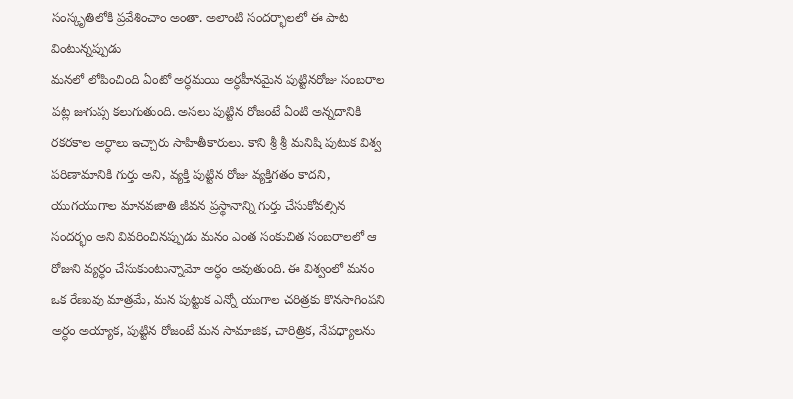సంస్కృతిలోకి ప్రవేశించాం అంతా. అలాంటి సందర్భాలలో ఈ పాట వింటున్నప్పుడు
మనలో లోపించింది ఏంటో అర్ధమయి అర్ధహీనమైన పుట్టినరోజు సంబరాల పట్ల జుగుప్స కలుగుతుంది. అసలు పుట్టిన రోజంటే ఏంటి అన్నదానికి రకరకాల అర్ధాలు ఇచ్చారు సాహితీకారులు. కాని శ్రీ శ్రీ మనిషి పుటుక విశ్వ పరిణామానికి గుర్తు అని, వ్యక్తి పుట్టిన రోజు వ్యక్తిగతం కాదని, యుగయుగాల మానవజాతి జీవన ప్రస్థానాన్ని గుర్తు చేసుకోవల్సిన సందర్భం అని వివరించినప్పుడు మనం ఎంత సంకుచిత సంబరాలలో ఆ రోజుని వ్యర్ధం చేసుకుంటున్నామో అర్ధం అవుతుంది. ఈ విశ్వంలో మనం ఒక రేణువు మాత్రమే, మన పుట్టుక ఎన్నో యుగాల చరిత్రకు కొనసాగింపని అర్ధం అయ్యాక, పుట్టిన రోజంటే మన సామాజిక, చారిత్రిక, నేపధ్యాలను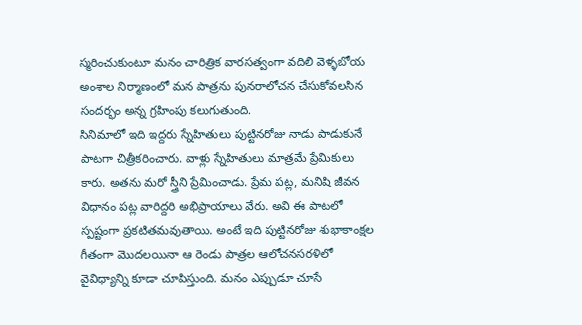స్మరించుకుంటూ మనం చారిత్రిక వారసత్వంగా వదిలి వెళ్ళబోయ
అంశాల నిర్మాణంలో మన పాత్రను పునరాలోచన చేసుకోవలసిన సందర్భం అన్న గ్రహింపు కలుగుతుంది.
సినిమాలో ఇది ఇద్దరు స్నేహితులు పుట్టినరోజు నాడు పాడుకునే పాటగా చిత్రీకరించారు. వాళ్లు స్నేహితులు మాత్రమే ప్రేమికులు కారు. అతను మరో స్త్రీని ప్రేమించాడు. ప్రేమ పట్ల, మనిషి జీవన విధానం పట్ల వారిద్దరి అభిప్రాయాలు వేరు. అవి ఈ పాటలో స్పష్టంగా ప్రకటితమవుతాయి. అంటే ఇది పుట్టినరోజు శుభాకాంక్షల గీతంగా మొదలయినా ఆ రెండు పాత్రల ఆలోచనసరళిలో వైవిధ్యాన్ని కూడా చూపిస్తుంది. మనం ఎప్పుడూ చూసే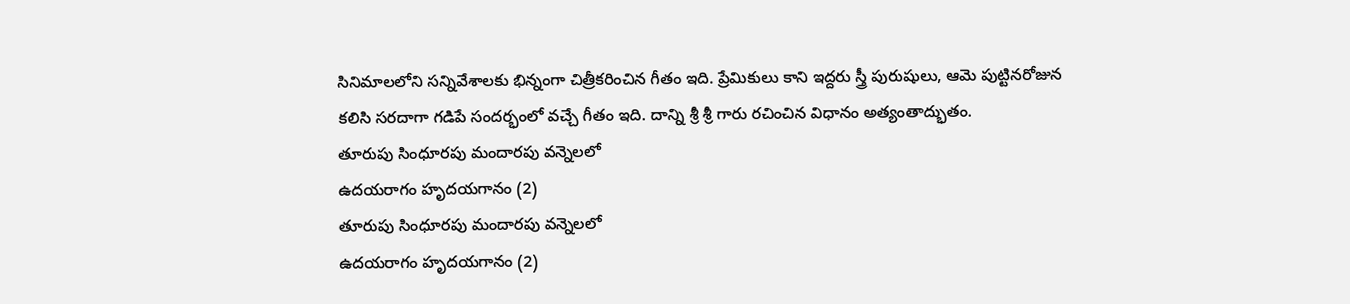సినిమాలలోని సన్నివేశాలకు భిన్నంగా చిత్రీకరించిన గీతం ఇది. ప్రేమికులు కాని ఇద్దరు స్త్రీ పురుషులు, ఆమె పుట్టినరోజున
కలిసి సరదాగా గడిపే సందర్భంలో వచ్చే గీతం ఇది. దాన్ని శ్రీ శ్రీ గారు రచించిన విధానం అత్యంతాద్భుతం.
తూరుపు సింధూరపు మందారపు వన్నెలలో
ఉదయరాగం హృదయగానం (2)
తూరుపు సింధూరపు మందారపు వన్నెలలో
ఉదయరాగం హృదయగానం (2)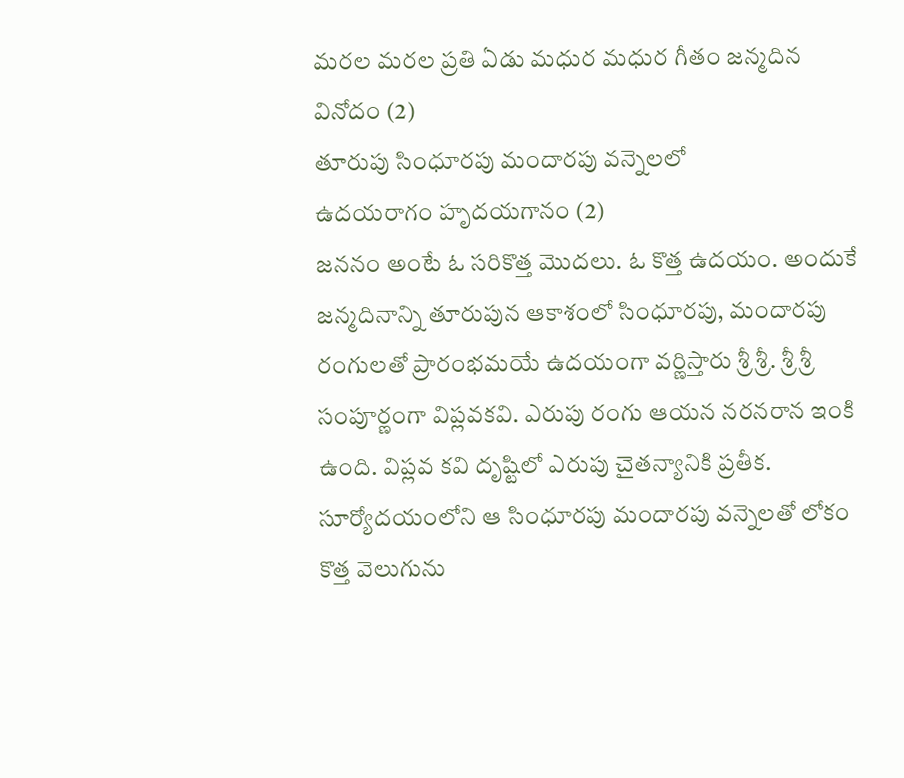మరల మరల ప్రతి ఏడు మధుర మధుర గీతం జన్మదిన వినోదం (2)
తూరుపు సింధూరపు మందారపు వన్నెలలో
ఉదయరాగం హృదయగానం (2)
జననం అంటే ఓ సరికొత్త మొదలు. ఓ కొత్త ఉదయం. అందుకే జన్మదినాన్ని తూరుపున ఆకాశంలో సింధూరపు, మందారపు రంగులతో ప్రారంభమయే ఉదయంగా వర్ణిస్తారు శ్రీ శ్రీ. శ్రీ శ్రీ సంపూర్ణంగా విప్లవకవి. ఎరుపు రంగు ఆయన నరనరాన ఇంకి ఉంది. విప్లవ కవి దృష్టిలో ఎరుపు చైతన్యానికి ప్రతీక. సూర్యోదయంలోని ఆ సింధూరపు మందారపు వన్నెలతో లోకం కొత్త వెలుగును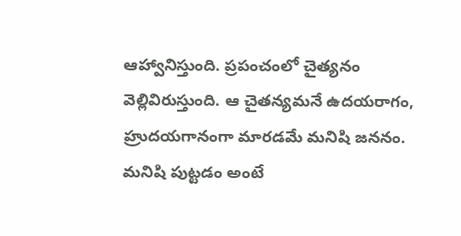ఆహ్వానిస్తుంది. ప్రపంచంలో చైత్యనం వెల్లివిరుస్తుంది. ఆ చైతన్యమనే ఉదయరాగం, హ్రుదయగానంగా మారడమే మనిషి జననం. మనిషి పుట్టడం అంటే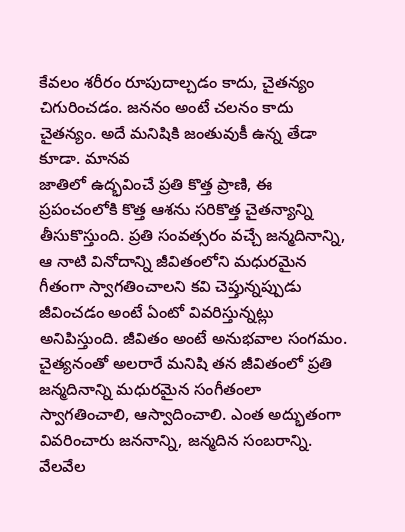కేవలం శరీరం రూపుదాల్చడం కాదు, చైతన్యం చిగురించడం. జననం అంటే చలనం కాదు చైతన్యం. అదే మనిషికి జంతువుకీ ఉన్న తేడా కూడా. మానవ
జాతిలో ఉద్భవించే ప్రతి కొత్త ప్రాణి, ఈ ప్రపంచంలోకి కొత్త ఆశను సరికొత్త చైతన్యాన్ని తీసుకొస్తుంది. ప్రతి సంవత్సరం వచ్చే జన్మదినాన్ని, ఆ నాటి వినోదాన్ని జీవితంలోని మధురమైన గీతంగా స్వాగతించాలని కవి చెప్తున్నప్పుడు జీవించడం అంటే ఏంటో వివరిస్తున్నట్లు అనిపిస్తుంది. జీవితం అంటే అనుభవాల సంగమం. చైత్యనంతో అలరారే మనిషి తన జీవితంలో ప్రతి జన్మదినాన్ని మధురమైన సంగీతంలా స్వాగతించాలి, ఆస్వాదించాలి. ఎంత అద్భుతంగా వివరించారు జననాన్ని, జన్మదిన సంబరాన్ని.
వేలవేల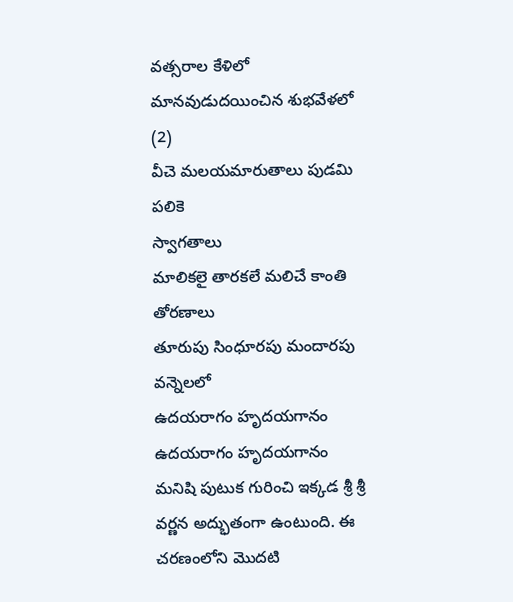వత్సరాల కేళిలో మానవుడుదయించిన శుభవేళలో (2)
వీచె మలయమారుతాలు పుడమి పలికె
స్వాగతాలు
మాలికలై తారకలే మలిచే కాంతి తోరణాలు
తూరుపు సింధూరపు మందారపు వన్నెలలో
ఉదయరాగం హృదయగానం
ఉదయరాగం హృదయగానం
మనిషి పుటుక గురించి ఇక్కడ శ్రీ శ్రీ వర్ణన అద్భుతంగా ఉంటుంది. ఈ చరణంలోని మొదటి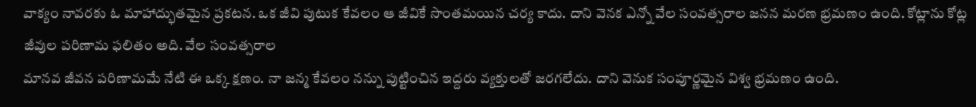వాక్యం నావరకు ఓ మాహాద్భుతమైన ప్రకటన. ఒక జీవి పుటుక కేవలం ఆ జీవికే సొంతమయిన చర్య కాదు. దాని వెనక ఎన్నో వేల సంవత్సరాల జనన మరణ భ్రమణం ఉంది. కోట్లాను కోట్ల జీవుల పరిణామ ఫలితం అది. వేల సంవత్సరాల
మానవ జీవన పరిణామమే నేటి ఈ ఒక్క క్షణం. నా జన్మ కేవలం నన్ను పుట్టించిన ఇద్దరు వ్యక్తులతో జరగలేదు. దాని వెనుక సంపూర్ణమైన విశ్వ భ్రమణం ఉంది.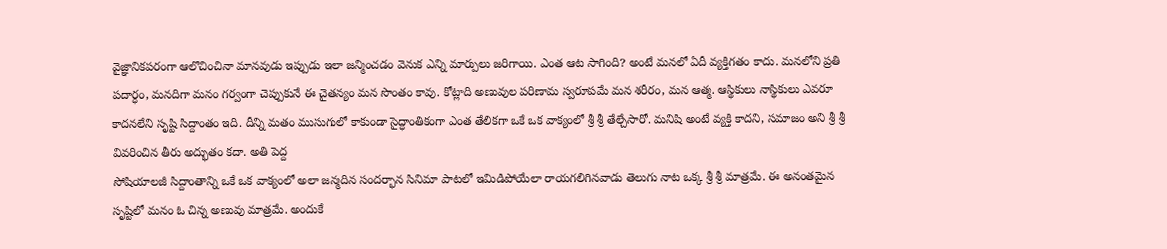వైజ్ఞానికపరంగా ఆలొచించినా మానవుడు ఇప్పుడు ఇలా జన్మించడం వెనుక ఎన్ని మార్పులు జరిగాయి. ఎంత ఆట సాగింది? అంటే మనలో ఏదీ వ్యక్తిగతం కాదు. మనలోని ప్రతి పదార్ధం, మనదిగా మనం గర్వంగా చెప్పుకునే ఈ చైతన్యం మన సొంతం కావు. కోట్లాది అణువుల పరిణామ స్వరూపమే మన శరీరం, మన ఆత్మ. ఆస్థికులు నాస్థికులు ఎవరూ కాదనలేని సృష్టి సిద్దాంతం ఇది. దీన్ని మతం ముసుగులో కాకుండా సైద్ధాంతికంగా ఎంత తేలికగా ఒకే ఒక వాక్యంలో శ్రీ శ్రీ తేల్చేసారో. మనిషి అంటే వ్యక్తి కాదని, సమాజం అని శ్రీ శ్రీ వివరించిన తీరు అద్భుతం కదా. అతి పెద్ద
సోషియాలజీ సిద్దాంతాన్ని ఒకే ఒక వాక్యంలో అలా జన్మదిన సందర్భాన సినిమా పాటలో ఇమిడిపోయేలా రాయగలిగినవాడు తెలుగు నాట ఒక్క శ్రీ శ్రీ మాత్రమే. ఈ అనంతమైన సృష్టిలో మనం ఓ చిన్న అణువు మాత్రమే. అందుకే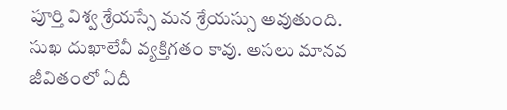పూర్తి విశ్వ శ్రేయస్సే మన శ్రేయస్సు అవుతుంది. సుఖ దుఖాలేవీ వ్యక్తిగతం కావు. అసలు మానవ జీవితంలో ఏదీ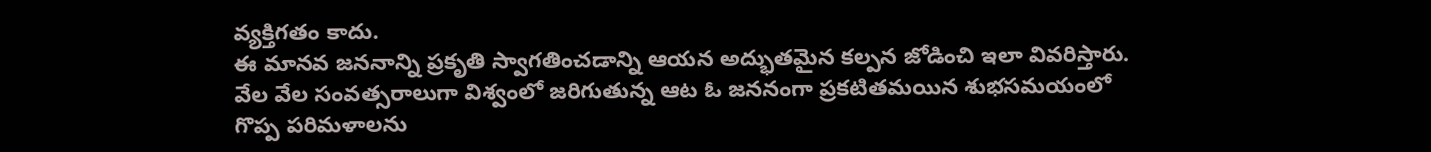వ్యక్తిగతం కాదు.
ఈ మానవ జననాన్ని ప్రకృతి స్వాగతించడాన్ని ఆయన అద్భుతమైన కల్పన జోడించి ఇలా వివరిస్తారు. వేల వేల సంవత్సరాలుగా విశ్వంలో జరిగుతున్న ఆట ఓ జననంగా ప్రకటితమయిన శుభసమయంలో గొప్ప పరిమళాలను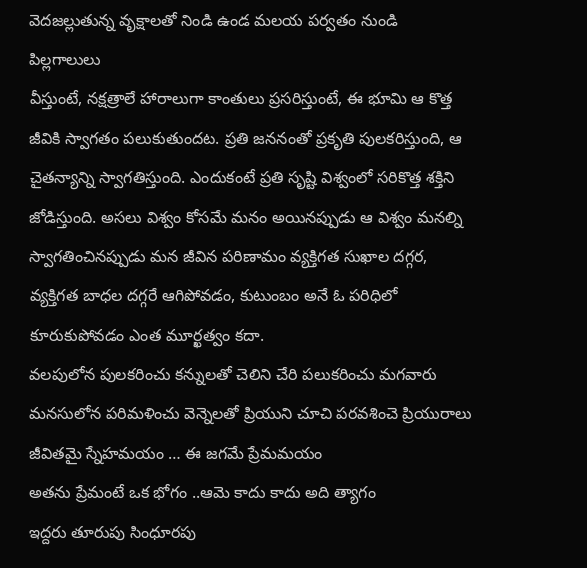వెదజల్లుతున్న వృక్షాలతో నిండి ఉండ మలయ పర్వతం నుండి పిల్లగాలులు
వీస్తుంటే, నక్షత్రాలే హారాలుగా కాంతులు ప్రసరిస్తుంటే, ఈ భూమి ఆ కొత్త జీవికి స్వాగతం పలుకుతుందట. ప్రతి జననంతో ప్రకృతి పులకరిస్తుంది, ఆ చైతన్యాన్ని స్వాగతిస్తుంది. ఎందుకంటే ప్రతి సృష్టి విశ్వంలో సరికొత్త శక్తిని జోడిస్తుంది. అసలు విశ్వం కోసమే మనం అయినప్పుడు ఆ విశ్వం మనల్ని స్వాగతించినప్పుడు మన జీవిన పరిణామం వ్యక్తిగత సుఖాల దగ్గర, వ్యక్తిగత బాధల దగ్గరే ఆగిపోవడం, కుటుంబం అనే ఓ పరిధిలో కూరుకుపోవడం ఎంత మూర్ఖత్వం కదా.
వలపులోన పులకరించు కన్నులతో చెలిని చేరి పలుకరించు మగవారు
మనసులోన పరిమళించు వెన్నెలతో ప్రియుని చూచి పరవశించె ప్రియురాలు
జీవితమై స్నేహమయం … ఈ జగమే ప్రేమమయం
అతను ప్రేమంటే ఒక భోగం ..ఆమె కాదు కాదు అది త్యాగం
ఇద్దరు తూరుపు సింధూరపు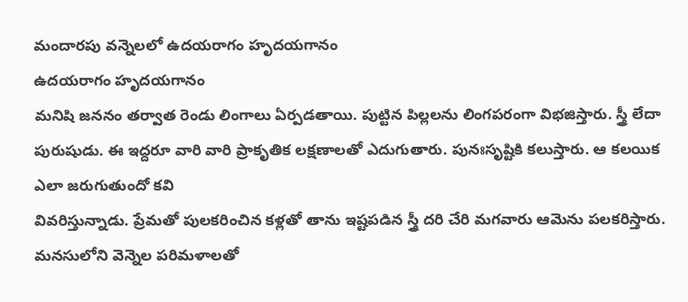మందారపు వన్నెలలో ఉదయరాగం హృదయగానం
ఉదయరాగం హృదయగానం
మనిషి జననం తర్వాత రెండు లింగాలు ఏర్పడతాయి. పుట్టిన పిల్లలను లింగపరంగా విభజిస్తారు. స్త్రీ లేదా పురుషుడు. ఈ ఇద్దరూ వారి వారి ప్రాకృతిక లక్షణాలతో ఎదుగుతారు. పునఃసృష్టికి కలుస్తారు. ఆ కలయిక ఎలా జరుగుతుందో కవి
వివరిస్తున్నాడు. ప్రేమతో పులకరించిన కళ్లతో తాను ఇష్టపడిన స్త్రీ దరి చేరి మగవారు ఆమెను పలకరిస్తారు. మనసులోని వెన్నెల పరిమళాలతో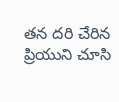తన దరి చేరిన ప్రియుని చూసి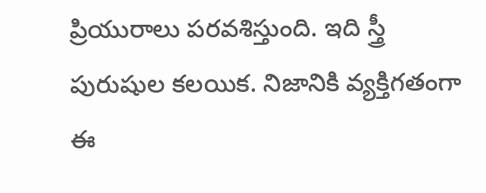ప్రియురాలు పరవశిస్తుంది. ఇది స్త్రీ పురుషుల కలయిక. నిజానికి వ్యక్తిగతంగా ఈ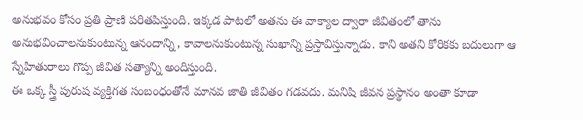అనుభవం కోసం ప్రతి ప్రాణి పరితపిస్తుంది. ఇక్కడ పాటలో అతను ఈ వాక్యాల ద్వారా జీవితంలో తాను అనుభవించాలనుకుంటున్న ఆనందాన్ని, కావాలనుకుంటున్న సుఖాన్ని ప్రస్తావిస్తున్నాడు. కాని అతని కోరికకు బదులుగా ఆ స్నేహితురాలు గొప్ప జీవిత సత్యాన్ని అందిస్తుంది.
ఈ ఒక్క స్త్రీ పురుష వ్యక్తిగత సంబంధంతోనే మానవ జాతి జీవితం గడవదు. మనిషి జీవన ప్రస్థానం అంతా కూడా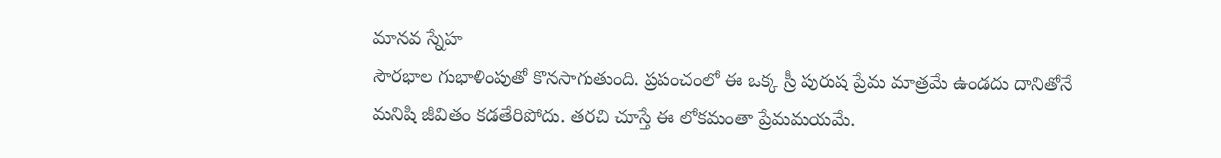మానవ స్నేహ
సౌరభాల గుభాళింపుతో కొనసాగుతుంది. ప్రపంచంలో ఈ ఒక్క స్రీ పురుష ప్రేమ మాత్రమే ఉండదు దానితోనే మనిషి జీవితం కడతేరిపోదు. తరచి చూస్తే ఈ లోకమంతా ప్రేమమయమే.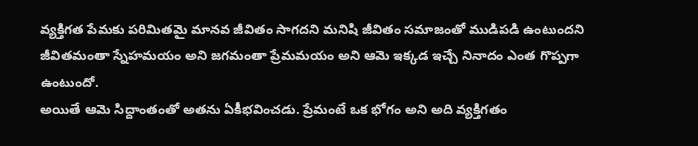వ్యక్తిగత పేమకు పరిమితమై మానవ జీవితం సాగదని మనిషి జీవితం సమాజంతో ముడిపడి ఉంటుందని జీవితమంతా స్నేహమయం అని జగమంతా ప్రేమమయం అని ఆమె ఇక్కడ ఇచ్చే నినాదం ఎంత గొప్పగా ఉంటుందో.
అయితే ఆమె సిద్దాంతంతో అతను ఏకీభవించడు. ప్రేమంటే ఒక భోగం అని అది వ్యక్తిగతం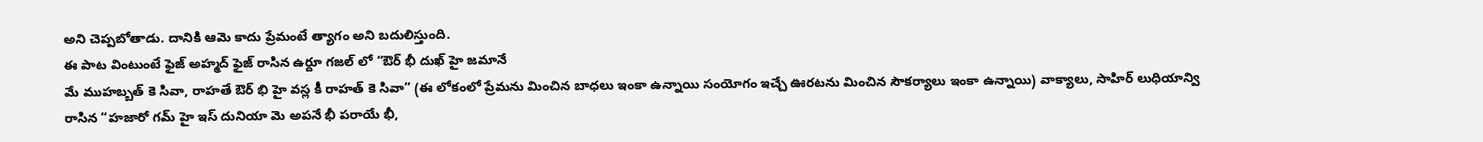అని చెప్పబోతాడు. దానికి ఆమె కాదు ప్రేమంటే త్యాగం అని బదులిస్తుంది.
ఈ పాట వింటుంటే ఫైజ్ అహ్మద్ ఫైజ్ రాసిన ఉర్దూ గజల్ లో “ఔర్ భీ దుఖ్ హై జమానే
మే ముహబ్బత్ కె సివా, రాహతే ఔర్ భి హై వస్ల కీ రాహత్ కె సివా” (ఈ లోకంలో ప్రేమను మించిన బాధలు ఇంకా ఉన్నాయి సంయోగం ఇచ్చే ఊరటను మించిన సౌకర్యాలు ఇంకా ఉన్నాయి) వాక్యాలు, సాహిర్ లుధియాన్వి రాసిన “హజారో గమ్ హై ఇస్ దునియా మె అపనే భీ పరాయే భీ,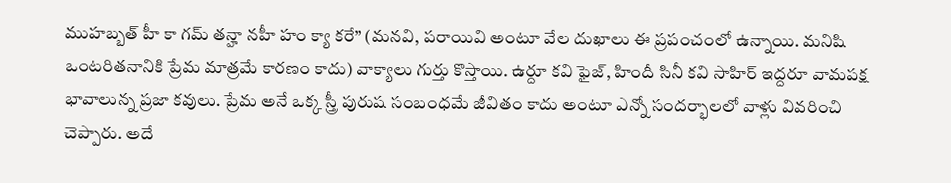ముహబ్బత్ హీ కా గమ్ తన్హా నహీ హం క్యా కరే” (మనవి, పరాయివి అంటూ వేల దుఖాలు ఈ ప్రపంచంలో ఉన్నాయి. మనిషి ఒంటరితనానికి ప్రేమ మాత్రమే కారణం కాదు) వాక్యాలు గుర్తు కొస్తాయి. ఉర్దూ కవి ఫైజ్, హిందీ సినీ కవి సాహిర్ ఇద్దరూ వామపక్ష భావాలున్న ప్రజా కవులు. ప్రేమ అనే ఒక్క స్త్రీ పురుష సంబంధమే జీవితం కాదు అంటూ ఎన్నో సందర్భాలలో వాళ్లు వివరించి చెప్పారు. అదే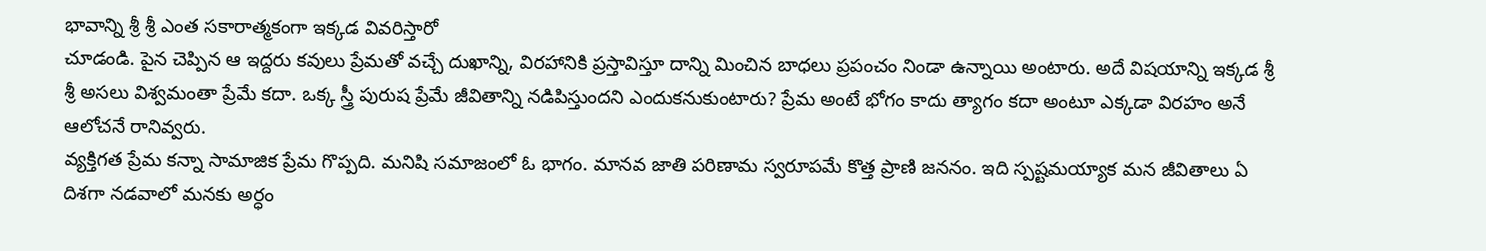భావాన్ని శ్రీ శ్రీ ఎంత సకారాత్మకంగా ఇక్కడ వివరిస్తారో
చూడండి. పైన చెప్పిన ఆ ఇద్దరు కవులు ప్రేమతో వచ్చే దుఖాన్ని, విరహానికి ప్రస్తావిస్తూ దాన్ని మించిన బాధలు ప్రపంచం నిండా ఉన్నాయి అంటారు. అదే విషయాన్ని ఇక్కడ శ్రీ శ్రీ అసలు విశ్వమంతా ప్రేమే కదా. ఒక్క స్త్రీ పురుష ప్రేమే జీవితాన్ని నడిపిస్తుందని ఎందుకనుకుంటారు? ప్రేమ అంటే భోగం కాదు త్యాగం కదా అంటూ ఎక్కడా విరహం అనే ఆలోచనే రానివ్వరు.
వ్యక్తిగత ప్రేమ కన్నా సామాజిక ప్రేమ గొప్పది. మనిషి సమాజంలో ఓ భాగం. మానవ జాతి పరిణామ స్వరూపమే కొత్త ప్రాణి జననం. ఇది స్పష్టమయ్యాక మన జీవితాలు ఏ దిశగా నడవాలో మనకు అర్ధం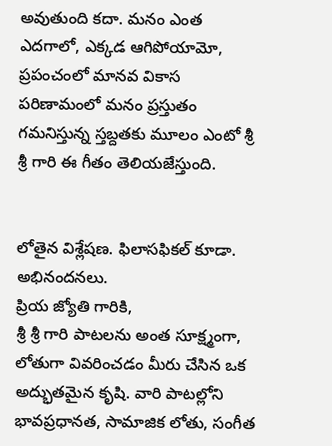అవుతుంది కదా. మనం ఎంత ఎదగాలో, ఎక్కడ ఆగిపోయామో, ప్రపంచంలో మానవ వికాస పరిణామంలో మనం ప్రస్తుతం
గమనిస్తున్న స్తబ్దతకు మూలం ఎంటో శ్రీ శ్రీ గారి ఈ గీతం తెలియజేస్తుంది.


లోతైన విశ్లేషణ. ఫిలాసఫికల్ కూడా. అభినందనలు.
ప్రియ జ్యోతి గారికి,
శ్రీ శ్రీ గారి పాటలను అంత సూక్ష్మంగా, లోతుగా వివరించడం మీరు చేసిన ఒక అద్భుతమైన కృషి. వారి పాటల్లోని భావప్రధానత, సామాజిక లోతు, సంగీత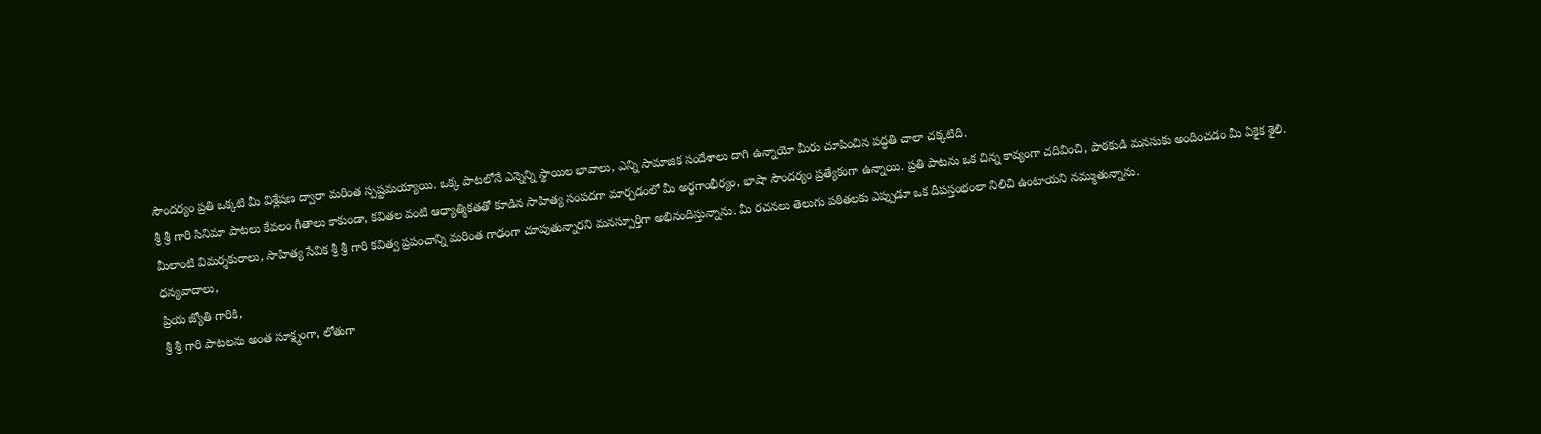సౌందర్యం ప్రతి ఒక్కటి మీ విశ్లేషణ ద్వారా మరింత స్పష్టమయ్యాయి. ఒక్క పాటలోనే ఎన్నెన్ని స్థాయిల భావాలు, ఎన్ని సామాజిక సందేశాలు దాగి ఉన్నాయో మీరు చూపించిన పద్ధతి చాలా చక్కటిది.
శ్రీ శ్రీ గారి సినిమా పాటలు కేవలం గీతాలు కాకుండా, కవితల వంటి ఆధ్యాత్మికతతో కూడిన సాహిత్య సంపదగా మార్చడంలో మీ అర్థగాంభీర్యం, భాషా సౌందర్యం ప్రత్యేకంగా ఉన్నాయి. ప్రతి పాటను ఒక చిన్న కావ్యంగా చదివించి, పాఠకుడి మనసుకు అందించడం మీ ఏకైక శైలి.
మీలాంటి విమర్శకురాలు, సాహిత్య సేవిక శ్రీ శ్రీ గారి కవిత్వ ప్రపంచాన్ని మరింత గాఢంగా చూపుతున్నారని మనస్పూర్తిగా అభినందిస్తున్నాను. మీ రచనలు తెలుగు పఠితలకు ఎప్పుడూ ఒక దీపస్తంభంలా నిలిచి ఉంటాయని నమ్ముతున్నాను.
ధన్యవాదాలు,
ప్రియ జ్యోతి గారికి,
శ్రీ శ్రీ గారి పాటలను అంత సూక్ష్మంగా, లోతుగా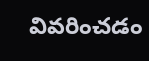వివరించడం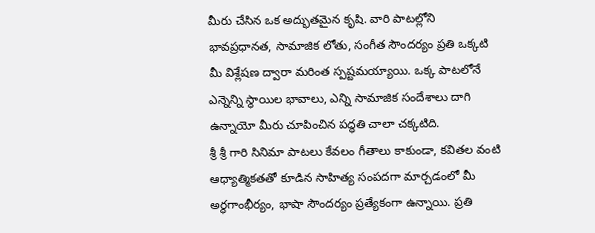మీరు చేసిన ఒక అద్భుతమైన కృషి. వారి పాటల్లోని భావప్రధానత, సామాజిక లోతు, సంగీత సౌందర్యం ప్రతి ఒక్కటి మీ విశ్లేషణ ద్వారా మరింత స్పష్టమయ్యాయి. ఒక్క పాటలోనే ఎన్నెన్ని స్థాయిల భావాలు, ఎన్ని సామాజిక సందేశాలు దాగి ఉన్నాయో మీరు చూపించిన పద్ధతి చాలా చక్కటిది.
శ్రీ శ్రీ గారి సినిమా పాటలు కేవలం గీతాలు కాకుండా, కవితల వంటి ఆధ్యాత్మికతతో కూడిన సాహిత్య సంపదగా మార్చడంలో మీ అర్థగాంభీర్యం, భాషా సౌందర్యం ప్రత్యేకంగా ఉన్నాయి. ప్రతి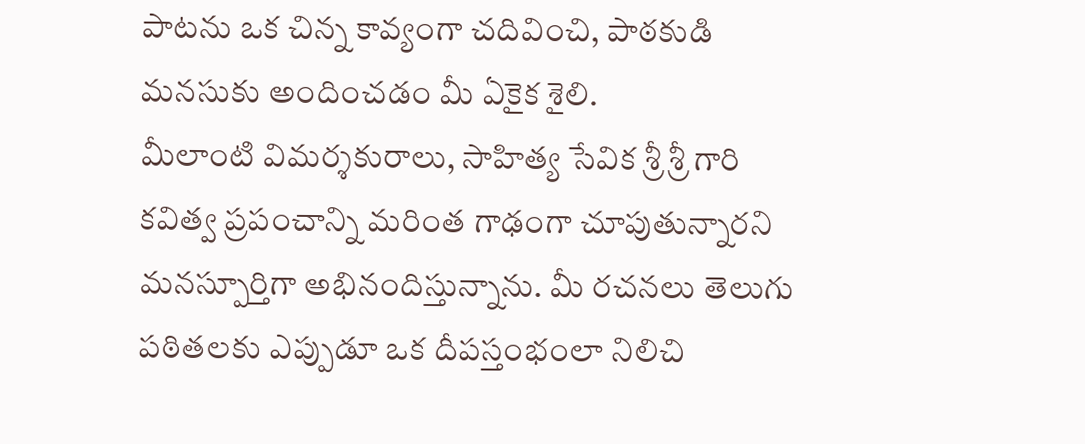పాటను ఒక చిన్న కావ్యంగా చదివించి, పాఠకుడి మనసుకు అందించడం మీ ఏకైక శైలి.
మీలాంటి విమర్శకురాలు, సాహిత్య సేవిక శ్రీ శ్రీ గారి కవిత్వ ప్రపంచాన్ని మరింత గాఢంగా చూపుతున్నారని మనస్పూర్తిగా అభినందిస్తున్నాను. మీ రచనలు తెలుగు పఠితలకు ఎప్పుడూ ఒక దీపస్తంభంలా నిలిచి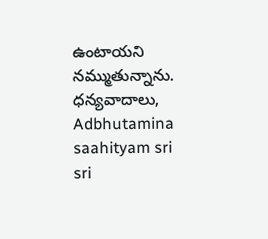ఉంటాయని నమ్ముతున్నాను.
ధన్యవాదాలు,
Adbhutamina saahityam sri sri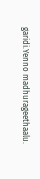garidi.Yenno madhurageethaalu.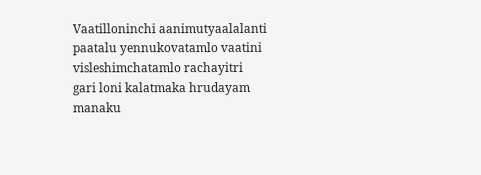Vaatilloninchi aanimutyaalalanti paatalu yennukovatamlo vaatini visleshimchatamlo rachayitri gari loni kalatmaka hrudayam manaku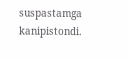suspastamga kanipistondi.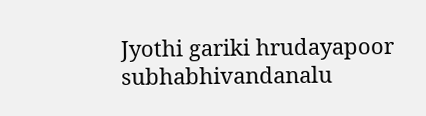Jyothi gariki hrudayapoor subhabhivandanalu